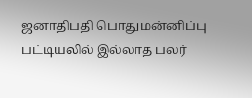ஜனாதிபதி பொதுமன்னிப்பு பட்டியலில் இல்லாத பலர்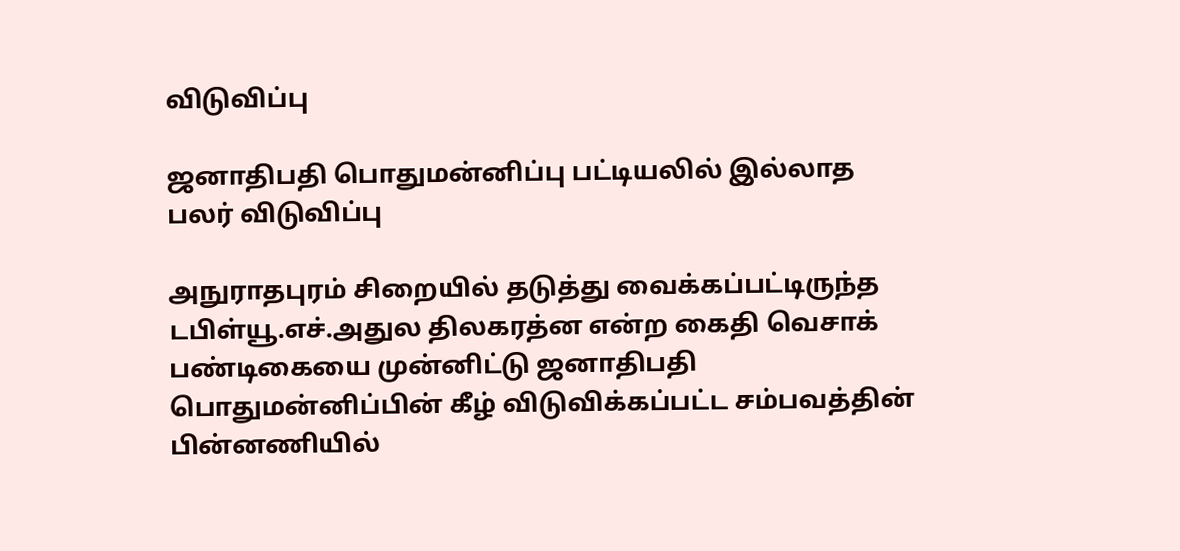விடுவிப்பு

ஜனாதிபதி பொதுமன்னிப்பு பட்டியலில் இல்லாத பலர் விடுவிப்பு

அநுராதபுரம் சிறையில் தடுத்து வைக்கப்பட்டிருந்த டபிள்யூ.எச்.அதுல திலகரத்ன என்ற கைதி வெசாக் பண்டிகையை முன்னிட்டு ஜனாதிபதி பொதுமன்னிப்பின் கீழ் விடுவிக்கப்பட்ட சம்பவத்தின் பின்னணியில்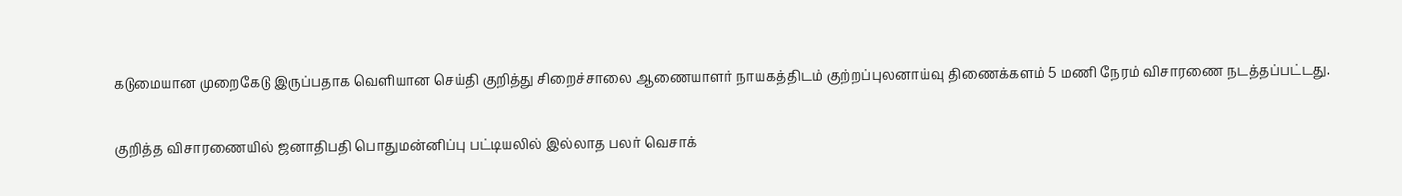கடுமையான முறைகேடு இருப்பதாக வெளியான செய்தி குறித்து சிறைச்சாலை ஆணையாளர் நாயகத்திடம் குற்றப்புலனாய்வு திணைக்களம் 5 மணி நேரம் விசாரணை நடத்தப்பட்டது.

குறித்த விசாரணையில் ஜனாதிபதி பொதுமன்னிப்பு பட்டியலில் இல்லாத பலர் வெசாக்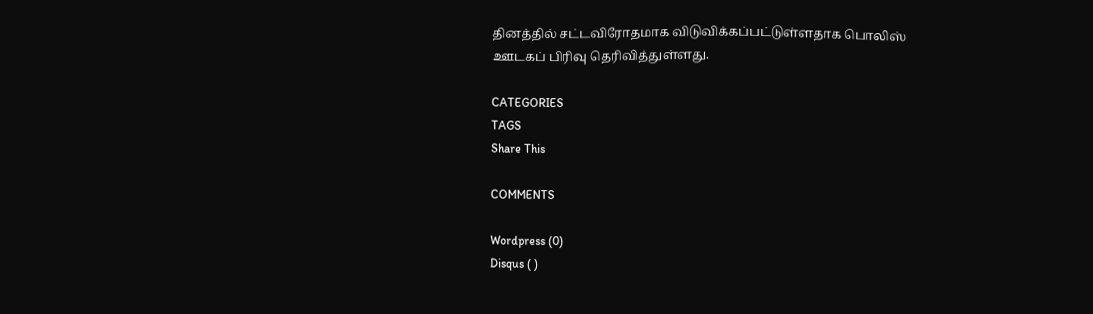தினத்தில் சட்டவிரோதமாக விடுவிக்கப்பட்டுள்ளதாக பொலிஸ் ஊடகப் பிரிவு தெரிவித்துள்ளது.

CATEGORIES
TAGS
Share This

COMMENTS

Wordpress (0)
Disqus ( )